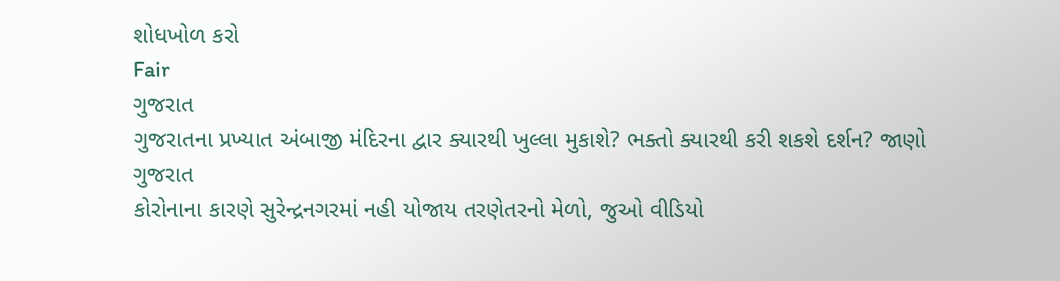શોધખોળ કરો
Fair
ગુજરાત
ગુજરાતના પ્રખ્યાત અંબાજી મંદિરના દ્વાર ક્યારથી ખુલ્લા મુકાશે? ભક્તો ક્યારથી કરી શકશે દર્શન? જાણો
ગુજરાત
કોરોનાના કારણે સુરેન્દ્રનગરમાં નહી યોજાય તરણેતરનો મેળો, જુઓ વીડિયો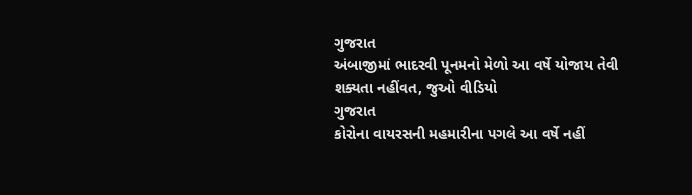ગુજરાત
અંબાજીમાં ભાદરવી પૂનમનો મેળો આ વર્ષે યોજાય તેવી શક્યતા નહીંવત, જુઓ વીડિયો
ગુજરાત
કોરોના વાયરસની મહમારીના પગલે આ વર્ષે નહીં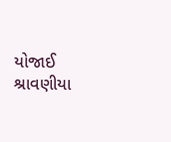યોજાઈ શ્રાવણીયા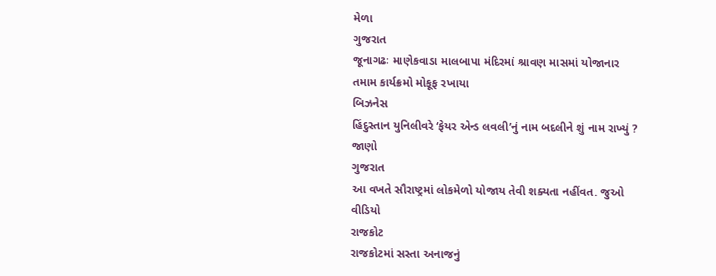મેળા
ગુજરાત
જૂનાગઢઃ માણેકવાડા માલબાપા મંદિરમાં શ્રાવણ માસમાં યોજાનાર તમામ કાર્યક્રમો મોકૂફ રખાયા
બિઝનેસ
હિંદુસ્તાન યુનિલીવરે ‘ફેયર એન્ડ લવલી’નું નામ બદલીને શું નામ રાખ્યું ? જાણો
ગુજરાત
આ વખતે સૌરાષ્ટ્રમાં લોકમેળો યોજાય તેવી શક્યતા નહીંવત. જુઓ વીડિયો
રાજકોટ
રાજકોટમાં સસ્તા અનાજનું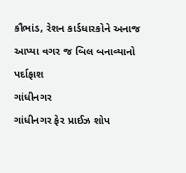કૌભાંડ, રેશન કાર્ડધારકોને અનાજ આપ્યા વગર જ બિલ બનાવ્યાનો પર્દાફાશ
ગાંધીનગર
ગાંધીનગર ફેર પ્રાઈઝ શોપ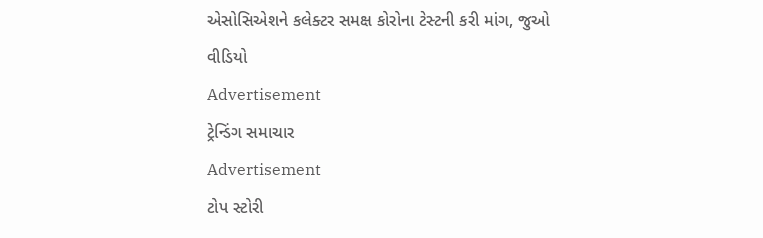એસોસિએશને કલેક્ટર સમક્ષ કોરોના ટેસ્ટની કરી માંગ, જુઓ વીડિયો
Advertisement
ટ્રેન્ડિંગ સમાચાર
Advertisement
ટોપ સ્ટોરી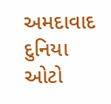અમદાવાદ
દુનિયા
ઓટો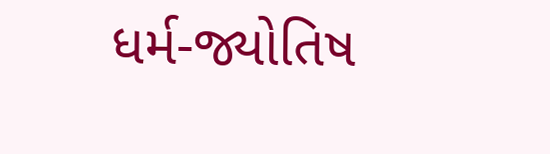ધર્મ-જ્યોતિષ